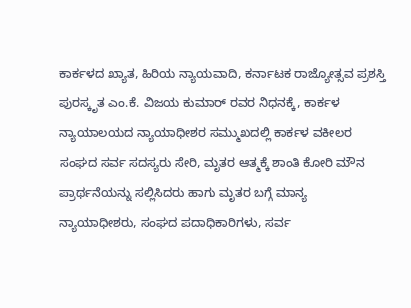ಕಾರ್ಕಳದ ಖ್ಯಾತ, ಹಿರಿಯ ನ್ಯಾಯವಾದಿ, ಕರ್ನಾಟಕ ರಾಜ್ಯೋತ್ಸವ ಪ್ರಶಸ್ತಿ ಪುರಸ್ಕೃತ ಎಂ.ಕೆ. ವಿಜಯ ಕುಮಾರ್ ರವರ ನಿಧನಕ್ಕೆ, ಕಾರ್ಕಳ ನ್ಯಾಯಾಲಯದ ನ್ಯಾಯಾಧೀಶರ ಸಮ್ಮುಖದಲ್ಲಿ ಕಾರ್ಕಳ ವಕೀಲರ ಸಂಘದ ಸರ್ವ ಸದಸ್ಯರು ಸೇರಿ, ಮೃತರ ಆತ್ಮಕ್ಕೆ ಶಾಂತಿ ಕೋರಿ ಮೌನ ಪ್ರಾರ್ಥನೆಯನ್ನು ಸಲ್ಲಿಸಿದರು ಹಾಗು ಮೃತರ ಬಗ್ಗೆ ಮಾನ್ಯ ನ್ಯಾಯಾಧೀಶರು, ಸಂಘದ ಪದಾಧಿಕಾರಿಗಳು, ಸರ್ವ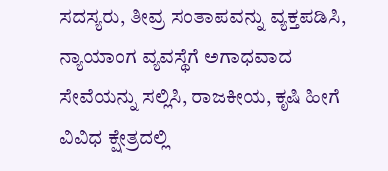ಸದಸ್ಯರು, ತೀವ್ರ ಸಂತಾಪವನ್ನು ವ್ಯಕ್ತಪಡಿಸಿ, ನ್ಯಾಯಾಂಗ ವ್ಯವಸ್ಥೆಗೆ ಅಗಾಧವಾದ ಸೇವೆಯನ್ನು ಸಲ್ಲಿಸಿ, ರಾಜಕೀಯ, ಕೃಷಿ ಹೀಗೆ ವಿವಿಧ ಕ್ಷೇತ್ರದಲ್ಲಿ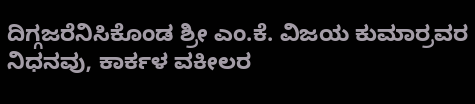ದಿಗ್ಗಜರೆನಿಸಿಕೊಂಡ ಶ್ರೀ ಎಂ.ಕೆ. ವಿಜಯ ಕುಮಾರ್ರವರ ನಿಧನವು, ಕಾರ್ಕಳ ವಕೀಲರ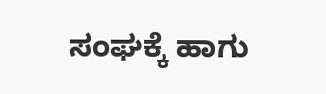ಸಂಘಕ್ಕೆ ಹಾಗು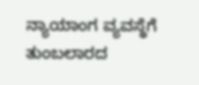ನ್ಯಾಯಾಂಗ ವ್ಯವಸ್ಥೆಗೆ ತುಂಬಲಾರದ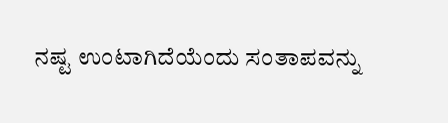ನಷ್ಟ ಉಂಟಾಗಿದೆಯೆಂದು ಸಂತಾಪವನ್ನು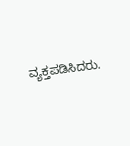ವ್ಯಕ್ತಪಡಿಸಿದರು.